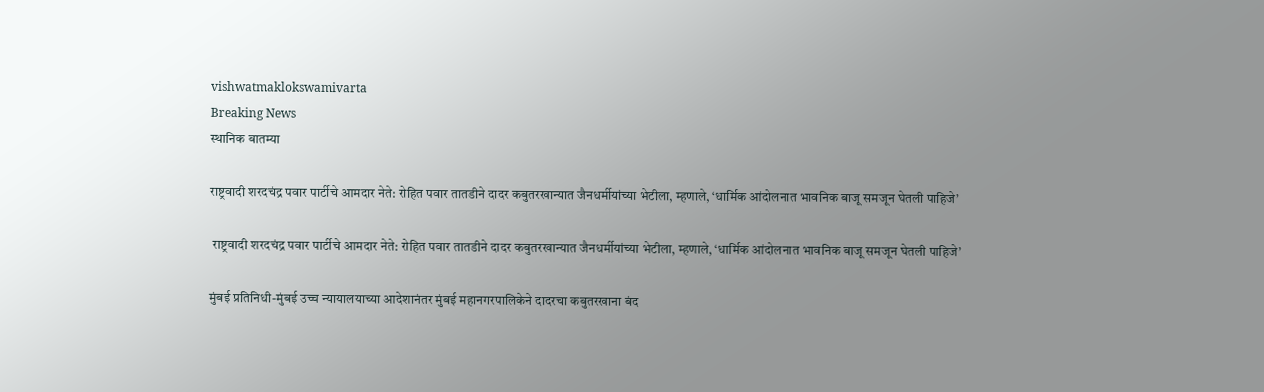vishwatmaklokswamivarta
Breaking News
स्थानिक बातम्या

राष्ट्रवादी शरदचंद्र पवार पार्टीचे आमदार नेते: रोहित पवार तातडीने दादर कबुतरखान्यात जैनधर्मीयांच्या भेटीला, म्हणाले, ‘धार्मिक आंदोलनात भावनिक बाजू समजून घेतली पाहिजे’

 राष्ट्रवादी शरदचंद्र पवार पार्टीचे आमदार नेते: रोहित पवार तातडीने दादर कबुतरखान्यात जैनधर्मीयांच्या भेटीला, म्हणाले, ‘धार्मिक आंदोलनात भावनिक बाजू समजून घेतली पाहिजे’

मुंबई प्रतिनिधी-मुंबई उच्च न्यायालयाच्या आदेशानंतर मुंबई महानगरपालिकेने दादरचा कबुतरखाना बंद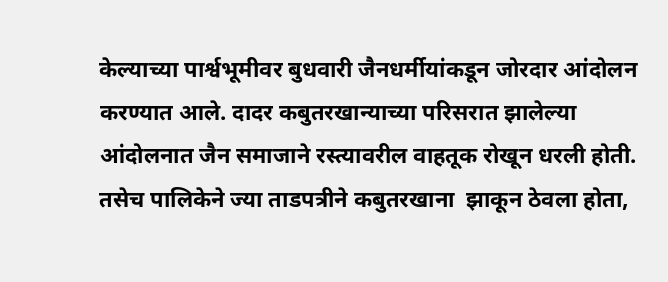केल्याच्या पार्श्वभूमीवर बुधवारी जैनधर्मीयांकडून जोरदार आंदोलन करण्यात आले. दादर कबुतरखान्याच्या परिसरात झालेल्या आंदोलनात जैन समाजाने रस्त्यावरील वाहतूक रोखून धरली होती. तसेच पालिकेने ज्या ताडपत्रीने कबुतरखाना  झाकून ठेवला होता,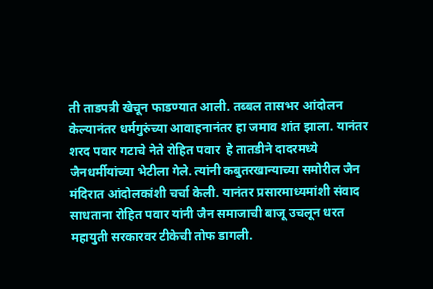ती ताडपत्री खेचून फाडण्यात आली. तब्बल तासभर आंदोलन केल्यानंतर धर्मगुरुंच्या आवाहनानंतर हा जमाव शांत झाला. यानंतर शरद पवार गटाचे नेते रोहित पवार  हे तातडीने दादरमध्ये जैनधर्मीयांच्या भेटीला गेले. त्यांनी कबुतरखान्याच्या समोरील जैन मंदिरात आंदोलकांशी चर्चा केली. यानंतर प्रसारमाध्यमांशी संवाद साधताना रोहित पवार यांनी जैन समाजाची बाजू उचलून धरत महायुती सरकारवर टीकेची तोफ डागली.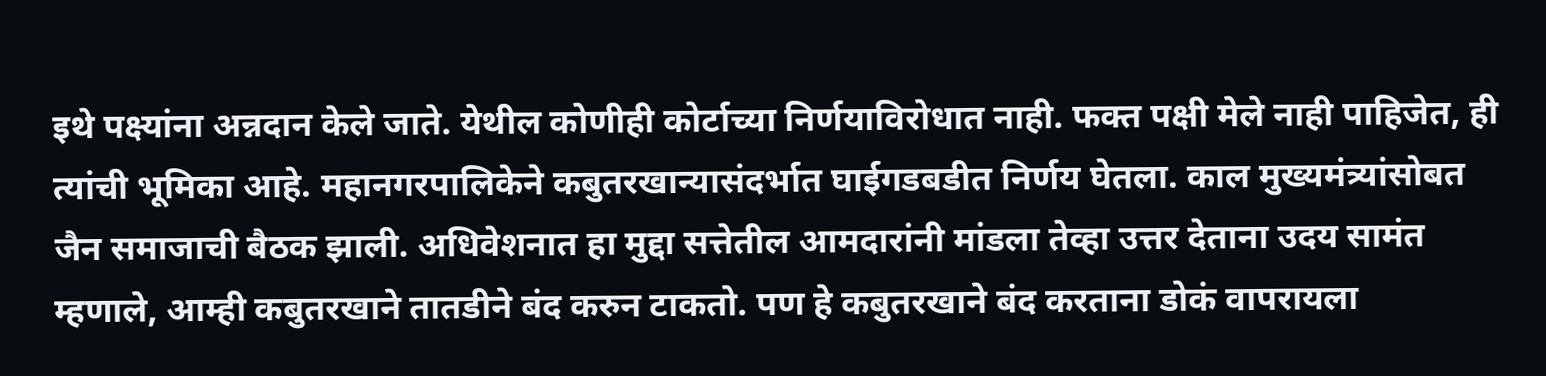इथे पक्ष्यांना अन्नदान केले जाते. येथील कोणीही कोर्टाच्या निर्णयाविरोधात नाही. फक्त पक्षी मेले नाही पाहिजेत, ही त्यांची भूमिका आहे. महानगरपालिकेने कबुतरखान्यासंदर्भात घाईगडबडीत निर्णय घेतला. काल मुख्यमंत्र्यांसोबत जैन समाजाची बैठक झाली. अधिवेशनात हा मुद्दा सत्तेतील आमदारांनी मांडला तेव्हा उत्तर देताना उदय सामंत म्हणाले, आम्ही कबुतरखाने तातडीने बंद करुन टाकतो. पण हे कबुतरखाने बंद करताना डोकं वापरायला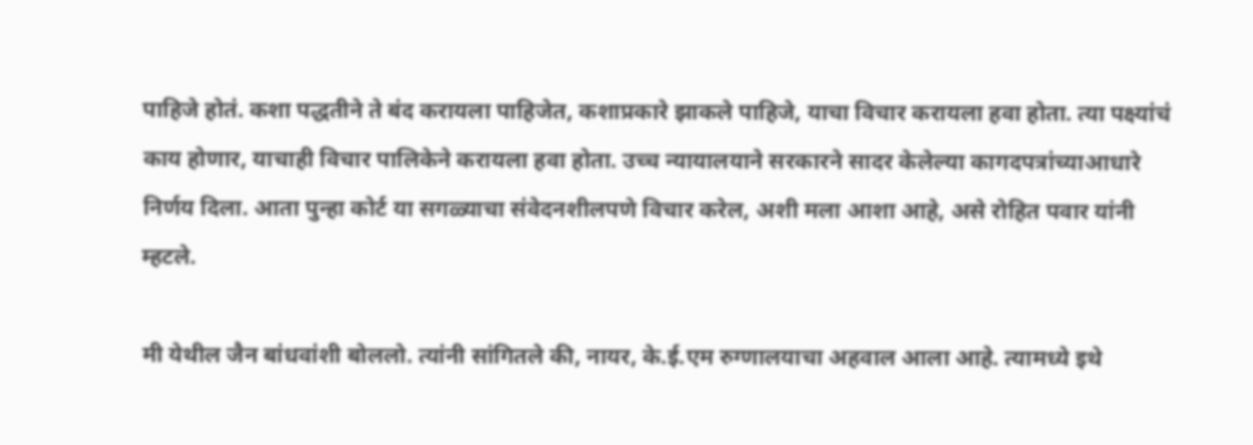पाहिजे होतं. कशा पद्धतीने ते बंद करायला पाहिजेत, कशाप्रकारे झाकले पाहिजे, याचा विचार करायला हवा होता. त्या पक्ष्यांचं काय होणार, याचाही विचार पालिकेने करायला हवा होता. उच्च न्यायालयाने सरकारने सादर केलेल्या कागदपत्रांच्याआधारे निर्णय दिला. आता पुन्हा कोर्ट या सगळ्याचा संवेदनशीलपणे विचार करेल, अशी मला आशा आहे, असे रोहित पवार यांनी म्हटले.

मी येथील जैन बांधवांशी बोललो. त्यांनी सांगितले की, नायर, के.ई.एम रुग्णालयाचा अहवाल आला आहे. त्यामध्ये इथे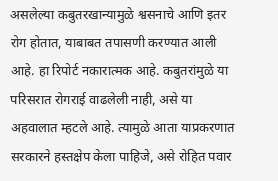असलेल्या कबुतरखान्यामुळे श्वसनाचे आणि इतर रोग होतात, याबाबत तपासणी करण्यात आली आहे. हा रिपोर्ट नकारात्मक आहे. कबुतरांमुळे या परिसरात रोगराई वाढलेली नाही, असे या अहवालात म्हटले आहे. त्यामुळे आता याप्रकरणात सरकारने हस्तक्षेप केला पाहिजे, असे रोहित पवार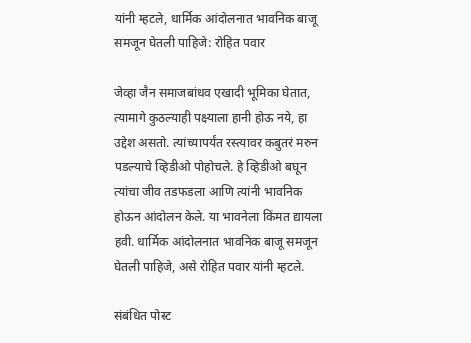यांनी म्हटले, धार्मिक आंदोलनात भावनिक बाजू समजून घेतली पाहिजे: रोहित पवार

जेव्हा जैन समाजबांधव एखादी भूमिका घेतात, त्यामागे कुठल्याही पक्ष्याला हानी होऊ नये, हा उद्देश असतो. त्यांच्यापर्यंत रस्त्यावर कबुतरं मरुन पडल्याचे व्हिडीओ पोहोचले. हे व्हिडीओ बघून त्यांचा जीव तडफडला आणि त्यांनी भावनिक होऊन आंदोलन केले. या भावनेला किंमत द्यायला हवी. धार्मिक आंदोलनात भावनिक बाजू समजून घेतली पाहिजे, असे रोहित पवार यांनी म्हटले.

संबंधित पोस्ट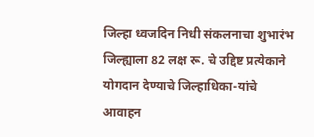जिल्हा ध्वजदिन निधी संकलनाचा शुभारंभ जिल्ह्याला 82 लक्ष रू. चे उद्दिष्ट प्रत्येकाने योगदान देण्याचे जिल्हाधिका-यांचे आवाहन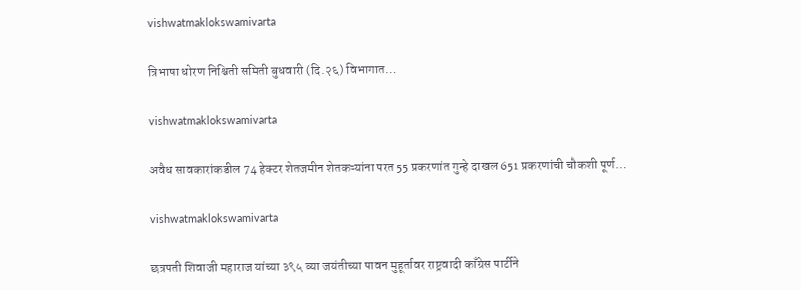vishwatmaklokswamivarta

त्रिभाषा धोरण निश्चिती समिती बुधवारी (दि.२६) विभागात…

vishwatmaklokswamivarta

अवैध सावकारांकडील 74 हेक्टर शेतजमीन शेतकऱ्यांना परत 55 प्रकरणांत गुन्हे दाखल 651 प्रकरणांची चौकशी पूर्ण…

vishwatmaklokswamivarta

छत्रपती शिवाजी महाराज यांच्या ३९५ व्या जयंतीच्या पावन मुहूर्तावर राष्ट्रवादी काँग्रेस पार्टीने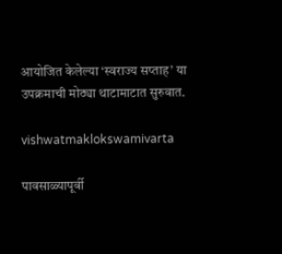आयोजित केलेल्या ‘स्वराज्य सप्ताह’ या उपक्रमाची मोठ्या थाटामाटात सुरुवात.

vishwatmaklokswamivarta

पावसाळ्यापूर्वी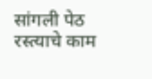सांगली पेठ रस्त्याचे काम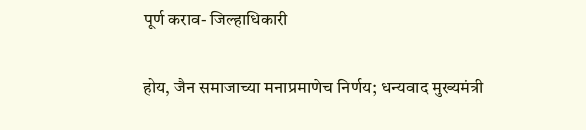पूर्ण कराव- जिल्हाधिकारी

होय, जैन समाजाच्या मनाप्रमाणेच निर्णय; धन्यवाद मुख्यमंत्री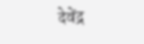देवेंद्र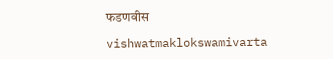फडणवीस

vishwatmaklokswamivarta